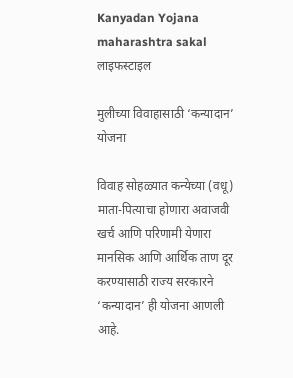Kanyadan Yojana maharashtra sakal
लाइफस्टाइल

मुलीच्या विवाहासाठी ‘कन्यादान’ योजना

विवाह सोहळ्यात कन्येच्या (वधू) माता-पित्याचा होणारा अवाजवी खर्च आणि परिणामी येणारा मानसिक आणि आर्थिक ताण दूर करण्यासाठी राज्य सरकारने ‘कन्यादान’ ही योजना आणली आहे.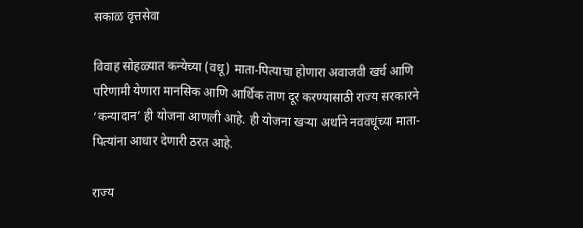सकाळ वृत्तसेवा

विवाह सोहळ्यात कन्येच्या (वधू) माता-पित्याचा होणारा अवाजवी खर्च आणि परिणामी येणारा मानसिक आणि आर्थिक ताण दूर करण्यासाठी राज्य सरकारने ‘कन्यादान’ ही योजना आणली आहे. ही योजना खऱ्या अर्थाने नववधूंच्या माता-पित्यांना आधार देणारी ठरत आहे.

राज्य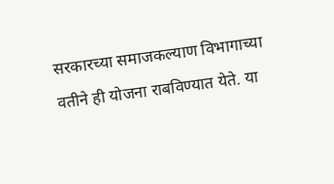सरकारच्या समाजकल्याण विभागाच्या वतीने ही योजना राबविण्यात येते. या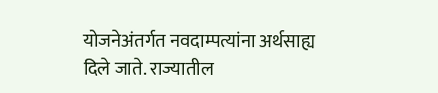योजनेअंतर्गत नवदाम्पत्यांना अर्थसाह्य दिले जाते. राज्यातील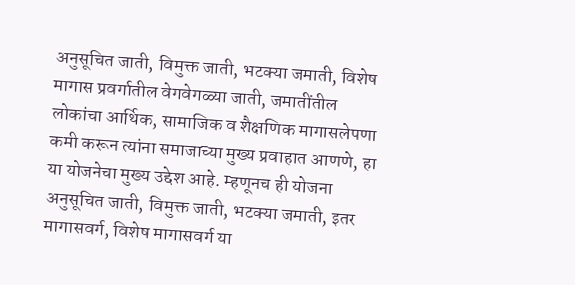अनुसूचित जाती, विमुक्त जाती, भटक्या जमाती, विशेष मागास प्रवर्गातील वेगवेगळ्या जाती, जमातींतील लोकांचा आर्थिक, सामाजिक व शैक्षणिक मागासलेपणा कमी करून त्यांना समाजाच्या मुख्य प्रवाहात आणणे, हा या योजनेचा मुख्य उद्देश आहे. म्हणूनच ही योजना अनुसूचित जाती, विमुक्त जाती, भटक्या जमाती, इतर मागासवर्ग, विशेष मागासवर्ग या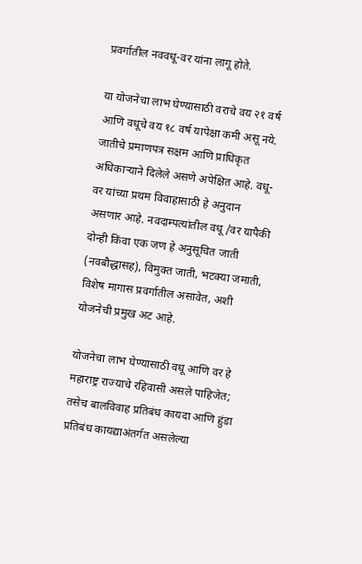प्रवर्गातील नववधू-वर यांना लागू होते.

या योजनेचा लाभ घेण्यासाठी वराचे वय २१ वर्ष आणि वधूचे वय १८ वर्ष यापेक्षा कमी असू नये. जातीचे प्रमाणपत्र सक्षम आणि प्राधिकृत अधिकाऱ्याने दिलेले असणे अपेक्षित आहे. वधू-वर यांच्या प्रथम विवाहासाठी हे अनुदान असणार आहे. नवदाम्पत्यांतील वधू/वर यापैकी दोन्ही किंवा एक जण हे अनुसूचित जाती (नवबौद्धासह), विमुक्त जाती, भटक्या जमाती, विशेष मागास प्रवर्गातील असावेत, अशी योजनेची प्रमुख अट आहे.

योजनेचा लाभ घेण्यासाठी वधू आणि वर हे महाराष्ट्र राज्याचे रहिवासी असले पाहिजेत; तसेच बालविवाह प्रतिबंध कायदा आणि हुंडा प्रतिबंध कायद्याअंतर्गत असलेल्या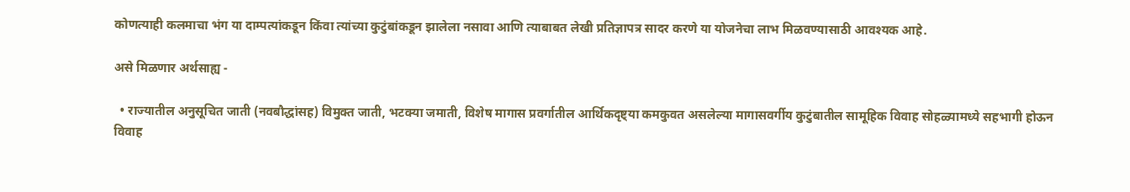कोणत्याही कलमाचा भंग या दाम्पत्यांकडून किंवा त्यांच्या कुटुंबांकडून झालेला नसावा आणि त्याबाबत लेखी प्रतिज्ञापत्र सादर करणे या योजनेचा लाभ मिळवण्यासाठी आवश्यक आहे.

असे मिळणार अर्थसाह्य -

  • राज्यातील अनुसूचित जाती (नवबौद्धांसह) विमुक्त जाती, भटक्या जमाती, विशेष मागास प्रवर्गातील आर्थिकदृष्ट्या कमकुवत असलेल्या मागासवर्गीय कुटुंबातील सामूहिक विवाह सोहळ्यामध्ये सहभागी होऊन विवाह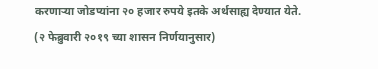करणाऱ्या जोडप्यांना २० हजार रुपये इतके अर्थसाह्य देण्यात येते. (२ फेब्रुवारी २०१९ च्या शासन निर्णयानुसार)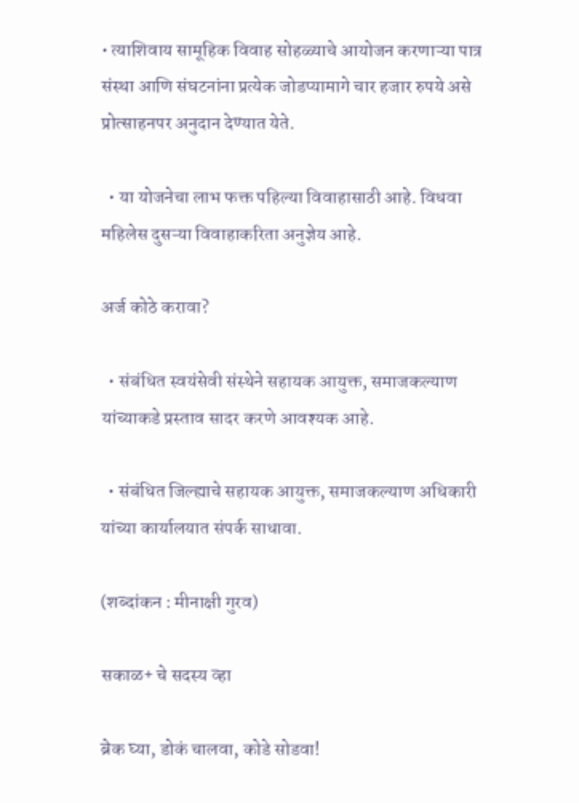• त्याशिवाय सामूहिक विवाह सोहळ्याचे आयोजन करणाऱ्या पात्र संस्था आणि संघटनांना प्रत्येक जोडप्यामागे चार हजार रुपये असे प्रोत्साहनपर अनुदान देण्यात येते.

  • या योजनेचा लाभ फक्त पहिल्या विवाहासाठी आहे. विधवा महिलेस दुसऱ्या विवाहाकरिता अनुज्ञेय आहे.

अर्ज कोठे करावा?

  • संबंधित स्वयंसेवी संस्थेने सहायक आयुक्त, समाजकल्याण यांच्याकडे प्रस्ताव सादर करणे आवश्यक आहे.

  • संबंधित जिल्ह्याचे सहायक आयुक्त, समाजकल्याण अधिकारी यांच्या कार्यालयात संपर्क साधावा.

(शब्दांकन : मीनाक्षी गुरव)

सकाळ+ चे सदस्य व्हा

ब्रेक घ्या, डोकं चालवा, कोडे सोडवा!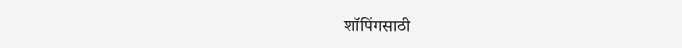शॉपिंगसाठी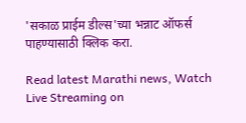'सकाळ प्राईम डील्स'च्या भन्नाट ऑफर्स पाहण्यासाठी क्लिक करा.

Read latest Marathi news, Watch Live Streaming on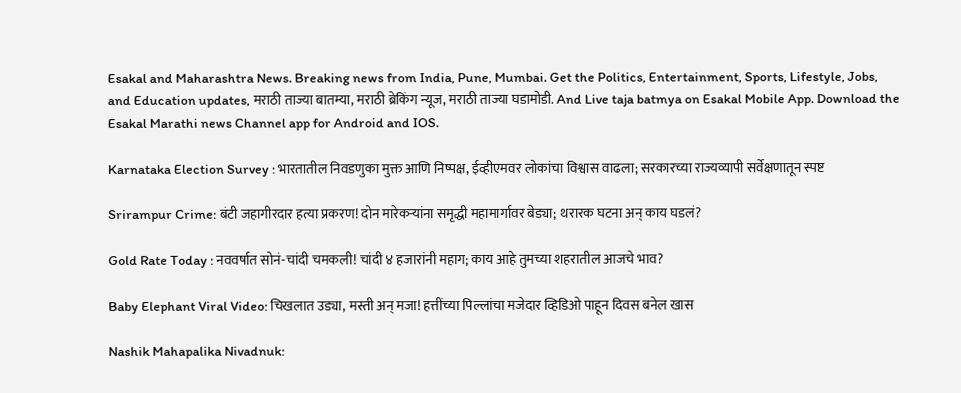Esakal and Maharashtra News. Breaking news from India, Pune, Mumbai. Get the Politics, Entertainment, Sports, Lifestyle, Jobs, and Education updates, मराठी ताज्या बातम्या, मराठी ब्रेकिंग न्यूज, मराठी ताज्या घडामोडी. And Live taja batmya on Esakal Mobile App. Download the Esakal Marathi news Channel app for Android and IOS.

Karnataka Election Survey : भारतातील निवडणुका मुक्त आणि निष्पक्ष, ईव्हीएमवर लोकांचा विश्वास वाढला; सरकारच्या राज्यव्यापी सर्वेक्षणातून स्पष्ट

Srirampur Crime: बंटी जहागीरदार हत्या प्रकरण! दोन मारेकऱ्यांना समृद्धी महामार्गावर बेड्या; थरारक घटना अन् काय घडलं?

Gold Rate Today : नववर्षात सोनं-चांदी चमकली! चांदी ४ हजारांनी महाग; काय आहे तुमच्या शहरातील आजचे भाव?

Baby Elephant Viral Video: चिखलात उड्या, मस्ती अन् मजा! हत्तींच्या पिल्लांचा मजेदार व्हिडिओ पाहून दिवस बनेल खास

Nashik Mahapalika Nivadnuk: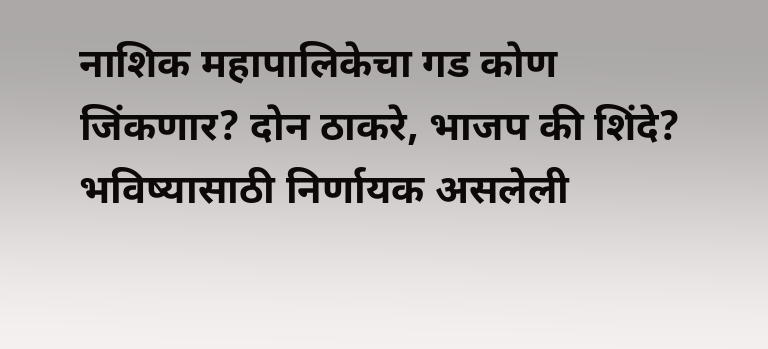नाशिक महापालिकेचा गड कोण जिंकणार? दोन ठाकरे, भाजप की शिंदे? भविष्यासाठी निर्णायक असलेली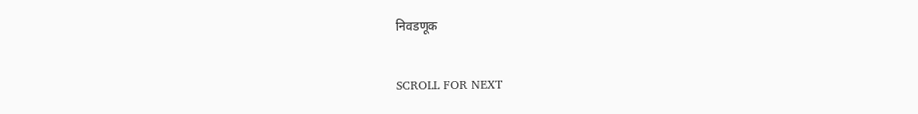निवडणूक

SCROLL FOR NEXT